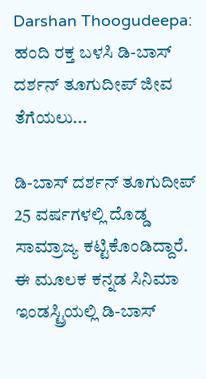Darshan Thoogudeepa: ಹಂದಿ ರಕ್ತ ಬಳಸಿ ಡಿ-ಬಾಸ್ ದರ್ಶನ್ ತೂಗುದೀಪ್ ಜೀವ ತೆಗೆಯಲು...

ಡಿ-ಬಾಸ್ ದರ್ಶನ್ ತೂಗುದೀಪ್ 25 ವರ್ಷಗಳಲ್ಲಿ ದೊಡ್ಡ ಸಾಮ್ರಾಜ್ಯ ಕಟ್ಟಿಕೊಂಡಿದ್ದಾರೆ. ಈ ಮೂಲಕ ಕನ್ನಡ ಸಿನಿಮಾ ಇಂಡಸ್ಟ್ರಿಯಲ್ಲಿ ಡಿ-ಬಾಸ್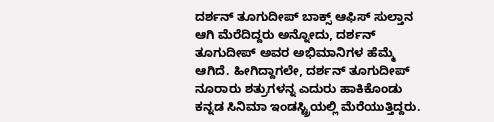ದರ್ಶನ್ ತೂಗುದೀಪ್ ಬಾಕ್ಸ್ ಆಫಿಸ್ ಸುಲ್ತಾನ ಆಗಿ ಮೆರೆದಿದ್ದರು ಅನ್ನೋದು, ದರ್ಶನ್ ತೂಗುದೀಪ್ ಅವರ ಅಭಿಮಾನಿಗಳ ಹೆಮ್ಮೆ ಆಗಿದೆ. ಹೀಗಿದ್ದಾಗಲೇ, ದರ್ಶನ್ ತೂಗುದೀಪ್ ನೂರಾರು ಶತ್ರುಗಳನ್ನ ಎದುರು ಹಾಕಿಕೊಂಡು ಕನ್ನಡ ಸಿನಿಮಾ ಇಂಡಸ್ಟ್ರಿಯಲ್ಲಿ ಮೆರೆಯುತ್ತಿದ್ದರು.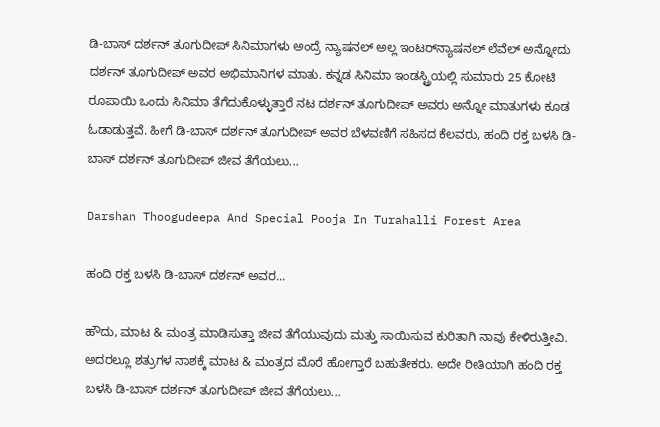ಡಿ-ಬಾಸ್ ದರ್ಶನ್ ತೂಗುದೀಪ್ ಸಿನಿಮಾಗಳು ಅಂದ್ರೆ ನ್ಯಾಷನಲ್ ಅಲ್ಲ ಇಂಟರ್‌ನ್ಯಾಷನಲ್ ಲೆವೆಲ್ ಅನ್ನೋದು ದರ್ಶನ್ ತೂಗುದೀಪ್ ಅವರ ಅಭಿಮಾನಿಗಳ ಮಾತು. ಕನ್ನಡ ಸಿನಿಮಾ ಇಂಡಸ್ಟ್ರಿಯಲ್ಲಿ ಸುಮಾರು 25 ಕೋಟಿ ರೂಪಾಯಿ ಒಂದು ಸಿನಿಮಾ ತೆಗೆದುಕೊಳ್ಳುತ್ತಾರೆ ನಟ ದರ್ಶನ್ ತೂಗುದೀಪ್ ಅವರು ಅನ್ನೋ ಮಾತುಗಳು ಕೂಡ ಓಡಾಡುತ್ತವೆ. ಹೀಗೆ ಡಿ-ಬಾಸ್ ದರ್ಶನ್ ತೂಗುದೀಪ್ ಅವರ ಬೆಳವಣಿಗೆ ಸಹಿಸದ ಕೆಲವರು, ಹಂದಿ ರಕ್ತ ಬಳಸಿ ಡಿ-ಬಾಸ್ ದರ್ಶನ್ ತೂಗುದೀಪ್ ಜೀವ ತೆಗೆಯಲು...

Darshan Thoogudeepa And Special Pooja In Turahalli Forest Area

ಹಂದಿ ರಕ್ತ ಬಳಸಿ ಡಿ-ಬಾಸ್ ದರ್ಶನ್ ಅವರ...

ಹೌದು, ಮಾಟ & ಮಂತ್ರ ಮಾಡಿಸುತ್ತಾ ಜೀವ ತೆಗೆಯುವುದು ಮತ್ತು ಸಾಯಿಸುವ ಕುರಿತಾಗಿ ನಾವು ಕೇಳಿರುತ್ತೀವಿ. ಅದರಲ್ಲೂ ಶತ್ರುಗಳ ನಾಶಕ್ಕೆ ಮಾಟ & ಮಂತ್ರದ ಮೊರೆ ಹೋಗ್ತಾರೆ ಬಹುತೇಕರು. ಅದೇ ರೀತಿಯಾಗಿ ಹಂದಿ ರಕ್ತ ಬಳಸಿ ಡಿ-ಬಾಸ್ ದರ್ಶನ್ ತೂಗುದೀಪ್ ಜೀವ ತೆಗೆಯಲು...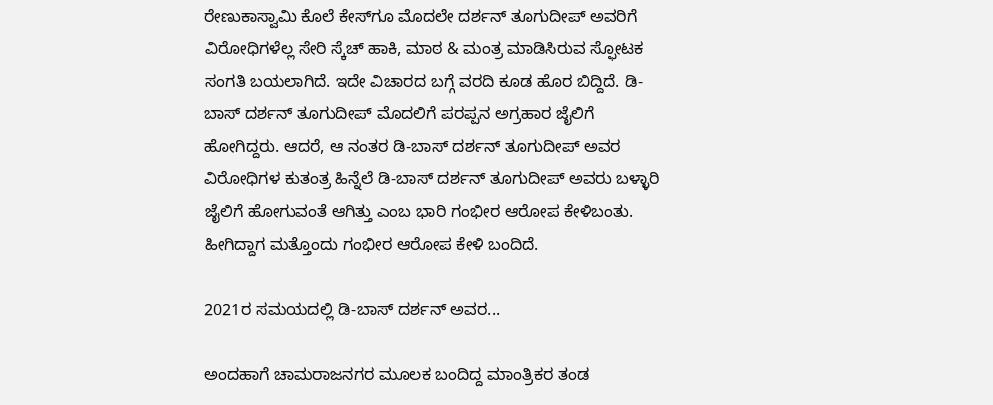ರೇಣುಕಾಸ್ವಾಮಿ ಕೊಲೆ ಕೇಸ್‌ಗೂ ಮೊದಲೇ ದರ್ಶನ್ ತೂಗುದೀಪ್ ಅವರಿಗೆ ವಿರೋಧಿಗಳೆಲ್ಲ ಸೇರಿ ಸ್ಕೆಚ್ ಹಾಕಿ, ಮಾಠ & ಮಂತ್ರ ಮಾಡಿಸಿರುವ ಸ್ಫೋಟಕ ಸಂಗತಿ ಬಯಲಾಗಿದೆ. ಇದೇ ವಿಚಾರದ ಬಗ್ಗೆ ವರದಿ ಕೂಡ ಹೊರ ಬಿದ್ದಿದೆ. ಡಿ-ಬಾಸ್ ದರ್ಶನ್ ತೂಗುದೀಪ್ ಮೊದಲಿಗೆ ಪರಪ್ಪನ ಅಗ್ರಹಾರ ಜೈಲಿಗೆ ಹೋಗಿದ್ದರು. ಆದರೆ, ಆ ನಂತರ ಡಿ-ಬಾಸ್ ದರ್ಶನ್ ತೂಗುದೀಪ್ ಅವರ ವಿರೋಧಿಗಳ ಕುತಂತ್ರ ಹಿನ್ನೆಲೆ ಡಿ-ಬಾಸ್ ದರ್ಶನ್ ತೂಗುದೀಪ್ ಅವರು ಬಳ್ಳಾರಿ ಜೈಲಿಗೆ ಹೋಗುವಂತೆ ಆಗಿತ್ತು ಎಂಬ ಭಾರಿ ಗಂಭೀರ ಆರೋಪ ಕೇಳಿಬಂತು. ಹೀಗಿದ್ದಾಗ ಮತ್ತೊಂದು ಗಂಭೀರ ಆರೋಪ ಕೇಳಿ ಬಂದಿದೆ.

2021ರ ಸಮಯದಲ್ಲಿ ಡಿ-ಬಾಸ್ ದರ್ಶನ್ ಅವರ...

ಅಂದಹಾಗೆ ಚಾಮರಾಜನಗರ ಮೂಲಕ ಬಂದಿದ್ದ ಮಾಂತ್ರಿಕರ ತಂಡ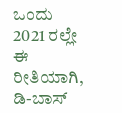ಒಂದು 2021 ರಲ್ಲೇ ಈ ರೀತಿಯಾಗಿ, ಡಿ-ಬಾಸ್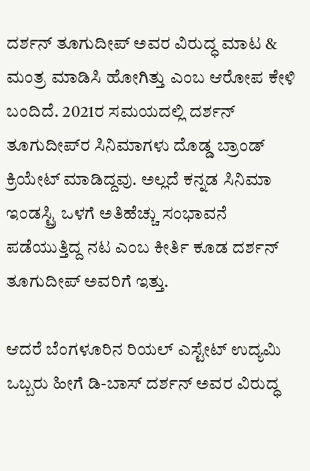ದರ್ಶನ್ ತೂಗುದೀಪ್ ಅವರ ವಿರುದ್ಧ ಮಾಟ & ಮಂತ್ರ ಮಾಡಿಸಿ ಹೋಗಿತ್ತು ಎಂಬ ಆರೋಪ ಕೇಳಿ ಬಂದಿದೆ. 2021ರ ಸಮಯದಲ್ಲಿ ದರ್ಶನ್ ತೂಗುದೀಪ್‌ರ ಸಿನಿಮಾಗಳು ದೊಡ್ಡ ಬ್ರಾಂಡ್ ಕ್ರಿಯೇಟ್ ಮಾಡಿದ್ದವು. ಅಲ್ಲದೆ ಕನ್ನಡ ಸಿನಿಮಾ ಇಂಡಸ್ಟ್ರಿ ಒಳಗೆ ಅತಿಹೆಚ್ಚು ಸಂಭಾವನೆ ಪಡೆಯುತ್ತಿದ್ದ ನಟ ಎಂಬ ಕೀರ್ತಿ ಕೂಡ ದರ್ಶನ್ ತೂಗುದೀಪ್ ಅವರಿಗೆ ಇತ್ತು.

ಆದರೆ ಬೆಂಗಳೂರಿನ ರಿಯಲ್ ಎಸ್ಟೇಟ್ ಉದ್ಯಮಿ ಒಬ್ಬರು ಹೀಗೆ ಡಿ-ಬಾಸ್ ದರ್ಶನ್ ಅವರ ವಿರುದ್ಧ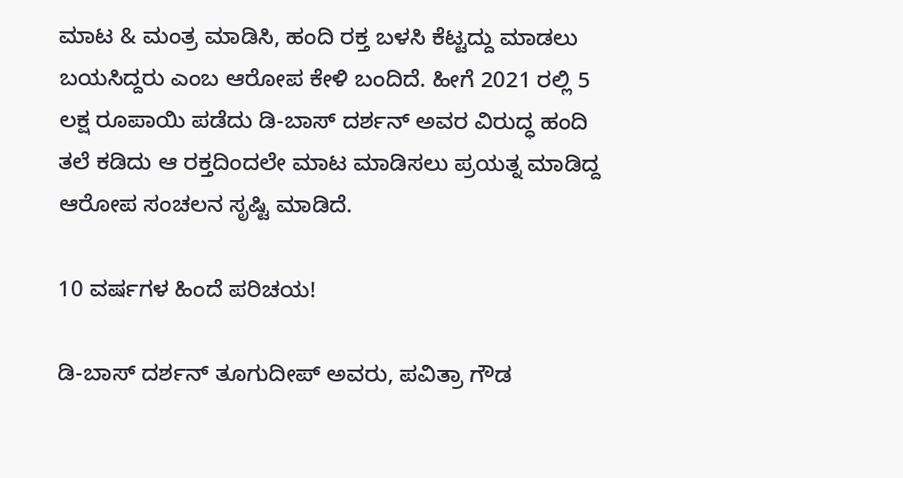ಮಾಟ & ಮಂತ್ರ ಮಾಡಿಸಿ, ಹಂದಿ ರಕ್ತ ಬಳಸಿ ಕೆಟ್ಟದ್ದು ಮಾಡಲು ಬಯಸಿದ್ದರು ಎಂಬ ಆರೋಪ ಕೇಳಿ ಬಂದಿದೆ. ಹೀಗೆ 2021 ರಲ್ಲಿ 5 ಲಕ್ಷ ರೂಪಾಯಿ ಪಡೆದು ಡಿ-ಬಾಸ್ ದರ್ಶನ್ ಅವರ ವಿರುದ್ಧ ಹಂದಿ ತಲೆ ಕಡಿದು ಆ ರಕ್ತದಿಂದಲೇ ಮಾಟ ಮಾಡಿಸಲು ಪ್ರಯತ್ನ ಮಾಡಿದ್ದ ಆರೋಪ ಸಂಚಲನ ಸೃಷ್ಟಿ ಮಾಡಿದೆ.

10 ವರ್ಷಗಳ ಹಿಂದೆ ಪರಿಚಯ!

ಡಿ-ಬಾಸ್ ದರ್ಶನ್ ತೂಗುದೀಪ್ ಅವರು, ಪವಿತ್ರಾ ಗೌಡ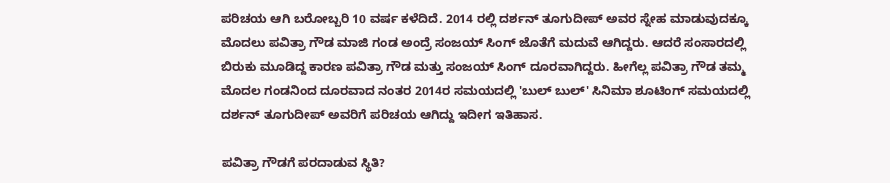ಪರಿಚಯ ಆಗಿ ಬರೋಬ್ಬರಿ 10 ವರ್ಷ ಕಳೆದಿದೆ. 2014 ರಲ್ಲಿ ದರ್ಶನ್ ತೂಗುದೀಪ್ ಅವರ ಸ್ನೇಹ ಮಾಡುವುದಕ್ಕೂ ಮೊದಲು ಪವಿತ್ರಾ ಗೌಡ ಮಾಜಿ ಗಂಡ ಅಂದ್ರೆ ಸಂಜಯ್ ಸಿಂಗ್ ಜೊತೆಗೆ ಮದುವೆ ಆಗಿದ್ದರು. ಆದರೆ ಸಂಸಾರದಲ್ಲಿ ಬಿರುಕು ಮೂಡಿದ್ದ ಕಾರಣ ಪವಿತ್ರಾ ಗೌಡ ಮತ್ತು ಸಂಜಯ್ ಸಿಂಗ್ ದೂರವಾಗಿದ್ದರು. ಹೀಗೆಲ್ಲ ಪವಿತ್ರಾ ಗೌಡ ತಮ್ಮ ಮೊದಲ ಗಂಡನಿಂದ ದೂರವಾದ ನಂತರ 2014ರ ಸಮಯದಲ್ಲಿ 'ಬುಲ್ ಬುಲ್' ಸಿನಿಮಾ ಶೂಟಿಂಗ್ ಸಮಯದಲ್ಲಿ ದರ್ಶನ್ ತೂಗುದೀಪ್ ಅವರಿಗೆ ಪರಿಚಯ ಆಗಿದ್ದು ಇದೀಗ ಇತಿಹಾಸ.

ಪವಿತ್ರಾ ಗೌಡಗೆ ಪರದಾಡುವ ಸ್ಥಿತಿ?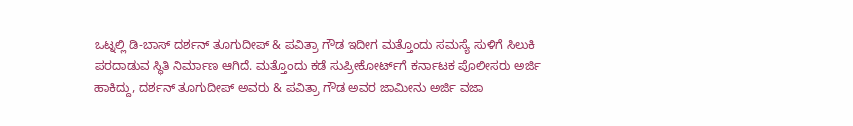ಒಟ್ನಲ್ಲಿ ಡಿ-ಬಾಸ್ ದರ್ಶನ್ ತೂಗುದೀಪ್ & ಪವಿತ್ರಾ ಗೌಡ ಇದೀಗ ಮತ್ತೊಂದು ಸಮಸ್ಯೆ ಸುಳಿಗೆ ಸಿಲುಕಿ ಪರದಾಡುವ ಸ್ಥಿತಿ ನಿರ್ಮಾಣ ಆಗಿದೆ. ಮತ್ತೊಂದು ಕಡೆ ಸುಪ್ರೀಕೋರ್ಟ್‌ಗೆ ಕರ್ನಾಟಕ ಪೊಲೀಸರು ಅರ್ಜಿ ಹಾಕಿದ್ದು, ದರ್ಶನ್ ತೂಗುದೀಪ್ ಅವರು & ಪವಿತ್ರಾ ಗೌಡ ಅವರ ಜಾಮೀನು ಅರ್ಜಿ ವಜಾ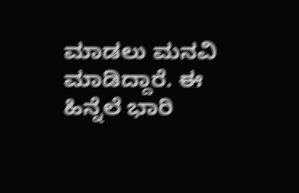ಮಾಡಲು ಮನವಿ ಮಾಡಿದ್ದಾರೆ. ಈ ಹಿನ್ನೆಲೆ ಭಾರಿ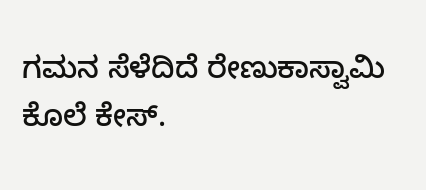ಗಮನ ಸೆಳೆದಿದೆ ರೇಣುಕಾಸ್ವಾಮಿ ಕೊಲೆ ಕೇಸ್.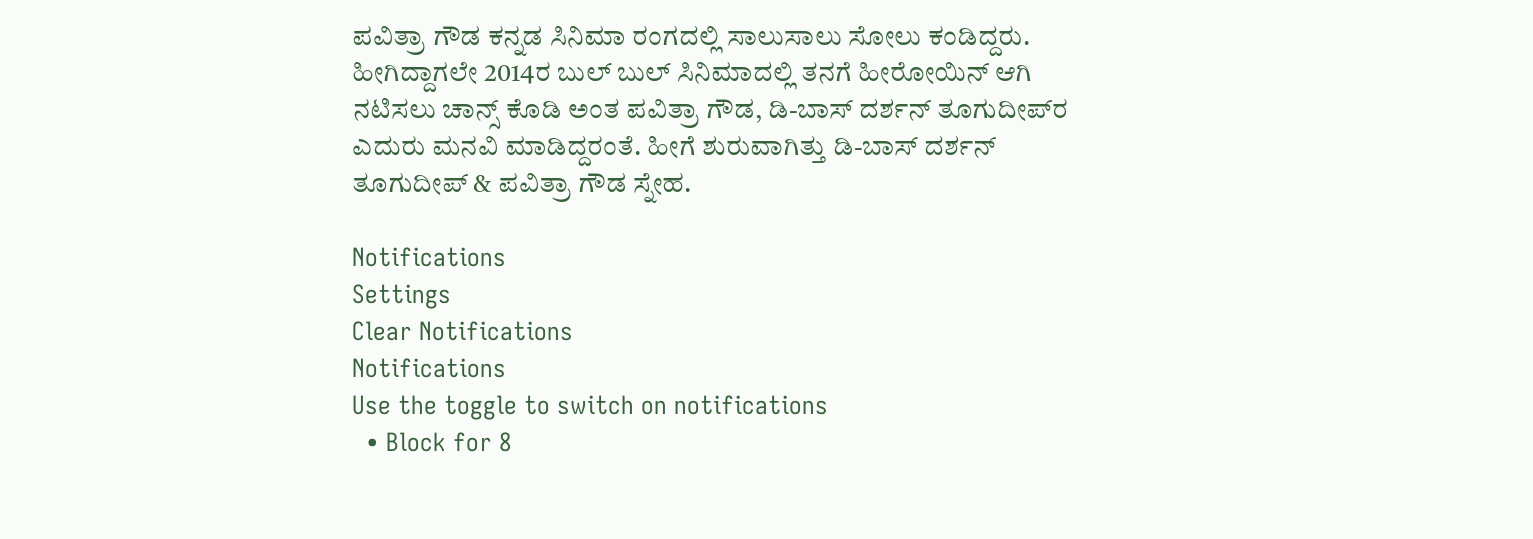ಪವಿತ್ರಾ ಗೌಡ ಕನ್ನಡ ಸಿನಿಮಾ ರಂಗದಲ್ಲಿ ಸಾಲುಸಾಲು ಸೋಲು ಕಂಡಿದ್ದರು. ಹೀಗಿದ್ದಾಗಲೇ 2014ರ ಬುಲ್ ಬುಲ್ ಸಿನಿಮಾದಲ್ಲಿ ತನಗೆ ಹೀರೋಯಿನ್ ಆಗಿ ನಟಿಸಲು ಚಾನ್ಸ್ ಕೊಡಿ ಅಂತ ಪವಿತ್ರಾ ಗೌಡ, ಡಿ-ಬಾಸ್ ದರ್ಶನ್ ತೂಗುದೀಪ್‌ರ ಎದುರು ಮನವಿ ಮಾಡಿದ್ದರಂತೆ. ಹೀಗೆ ಶುರುವಾಗಿತ್ತು ಡಿ-ಬಾಸ್ ದರ್ಶನ್ ತೂಗುದೀಪ್ & ಪವಿತ್ರಾ ಗೌಡ ಸ್ನೇಹ.

Notifications
Settings
Clear Notifications
Notifications
Use the toggle to switch on notifications
  • Block for 8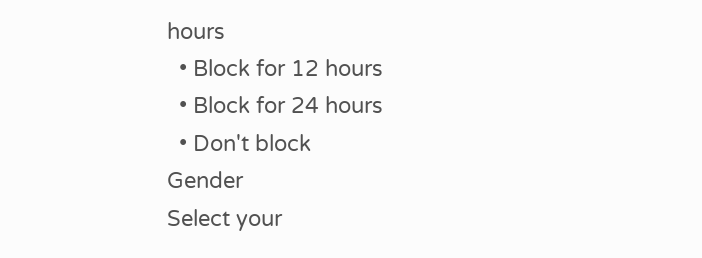hours
  • Block for 12 hours
  • Block for 24 hours
  • Don't block
Gender
Select your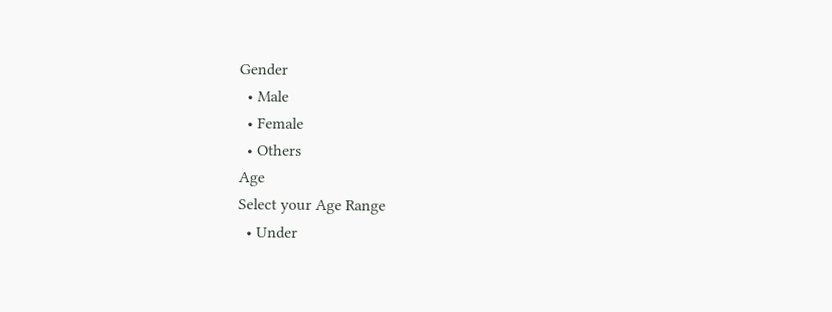Gender
  • Male
  • Female
  • Others
Age
Select your Age Range
  • Under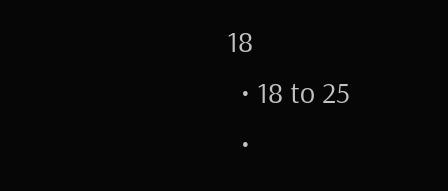18
  • 18 to 25
  •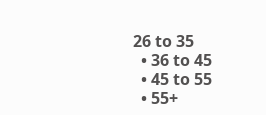26 to 35
  • 36 to 45
  • 45 to 55
  • 55+